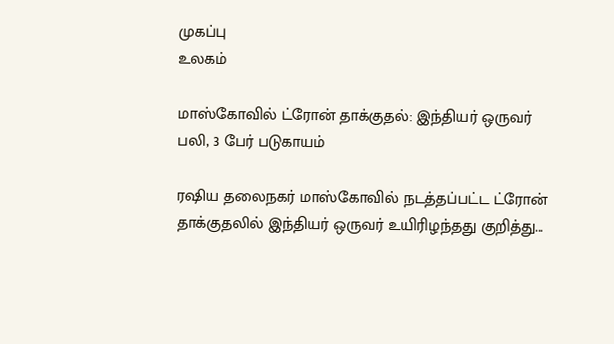முகப்பு
உலகம்

மாஸ்கோவில் ட்ரோன் தாக்குதல்: இந்தியர் ஒருவர் பலி, 3 பேர் படுகாயம்

ரஷிய தலைநகர் மாஸ்கோவில் நடத்தப்பட்ட ட்ரோன் தாக்குதலில் இந்தியர் ஒருவர் உயிரிழந்தது குறித்து...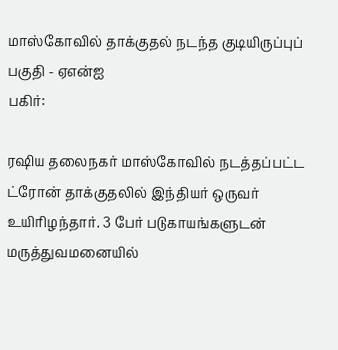மாஸ்கோவில் தாக்குதல் நடந்த குடியிருப்புப் பகுதி - ஏஎன்ஐ
பகிர்:

ரஷிய தலைநகர் மாஸ்கோவில் நடத்தப்பட்ட ட்ரோன் தாக்குதலில் இந்தியர் ஒருவர் உயிரிழந்தார். 3 பேர் படுகாயங்களுடன் மருத்துவமனையில்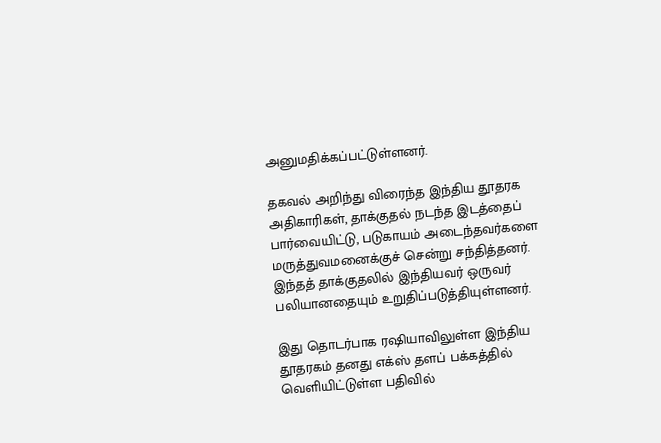அனுமதிக்கப்பட்டுள்ளனர்.

தகவல் அறிந்து விரைந்த இந்திய தூதரக அதிகாரிகள், தாக்குதல் நடந்த இடத்தைப் பார்வையிட்டு, படுகாயம் அடைந்தவர்களை மருத்துவமனைக்குச் சென்று சந்தித்தனர். இந்தத் தாக்குதலில் இந்தியவர் ஒருவர் பலியானதையும் உறுதிப்படுத்தியுள்ளனர்.

இது தொடர்பாக ரஷியாவிலுள்ள இந்திய தூதரகம் தனது எக்ஸ் தளப் பக்கத்தில் வெளியிட்டுள்ள பதிவில்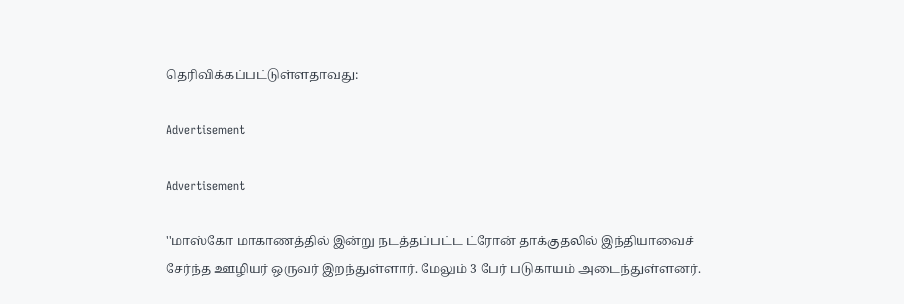தெரிவிக்கப்பட்டுள்ளதாவது:

Advertisement

Advertisement

''மாஸ்கோ மாகாணத்தில் இன்று நடத்தப்பட்ட ட்ரோன் தாக்குதலில் இந்தியாவைச் சேர்ந்த ஊழியர் ஒருவர் இறந்துள்ளார். மேலும் 3 பேர் படுகாயம் அடைந்துள்ளனர்.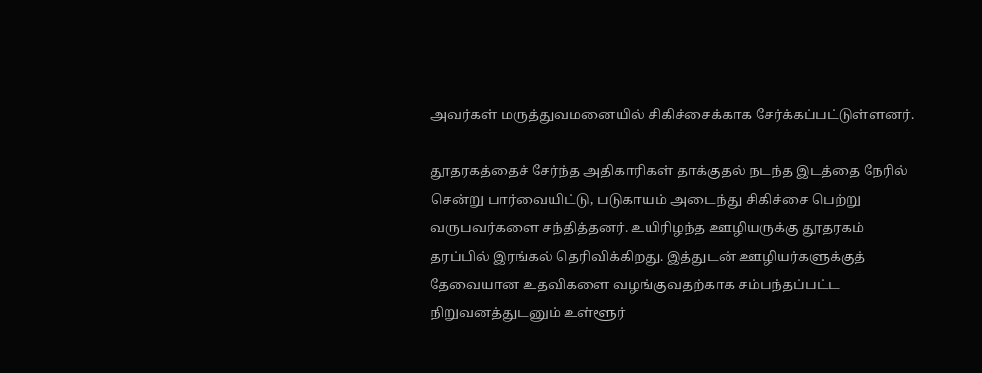அவர்கள் மருத்துவமனையில் சிகிச்சைக்காக சேர்க்கப்பட்டுள்ளனர்.

தூதரகத்தைச் சேர்ந்த அதிகாரிகள் தாக்குதல் நடந்த இடத்தை நேரில் சென்று பார்வையிட்டு, படுகாயம் அடைந்து சிகிச்சை பெற்று வருபவர்களை சந்தித்தனர். உயிரிழந்த ஊழியருக்கு தூதரகம் தரப்பில் இரங்கல் தெரிவிக்கிறது. இத்துடன் ஊழியர்களுக்குத் தேவையான உதவிகளை வழங்குவதற்காக சம்பந்தப்பட்ட நிறுவனத்துடனும் உள்ளூர்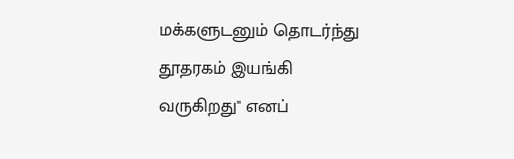மக்களுடனும் தொடர்ந்து தூதரகம் இயங்கி வருகிறது'' எனப்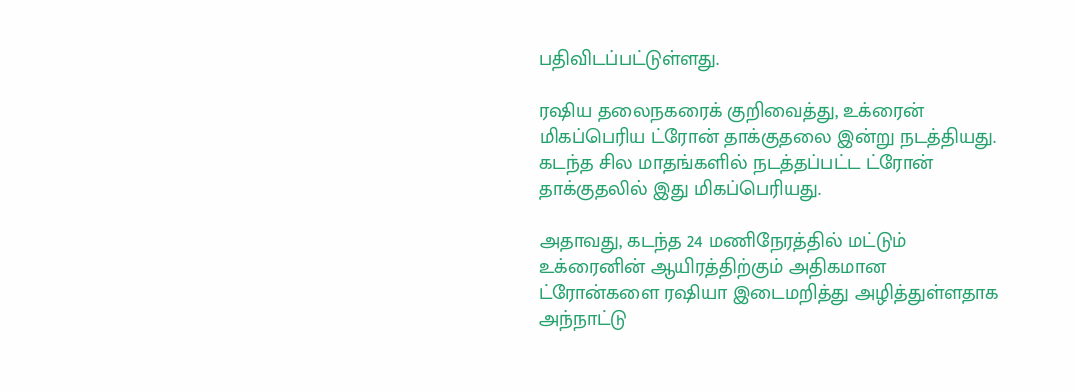பதிவிடப்பட்டுள்ளது.

ரஷிய தலைநகரைக் குறிவைத்து, உக்ரைன் மிகப்பெரிய ட்ரோன் தாக்குதலை இன்று நடத்தியது. கடந்த சில மாதங்களில் நடத்தப்பட்ட ட்ரோன் தாக்குதலில் இது மிகப்பெரியது.

அதாவது, கடந்த 24 மணிநேரத்தில் மட்டும் உக்ரைனின் ஆயிரத்திற்கும் அதிகமான ட்ரோன்களை ரஷியா இடைமறித்து அழித்துள்ளதாக அந்நாட்டு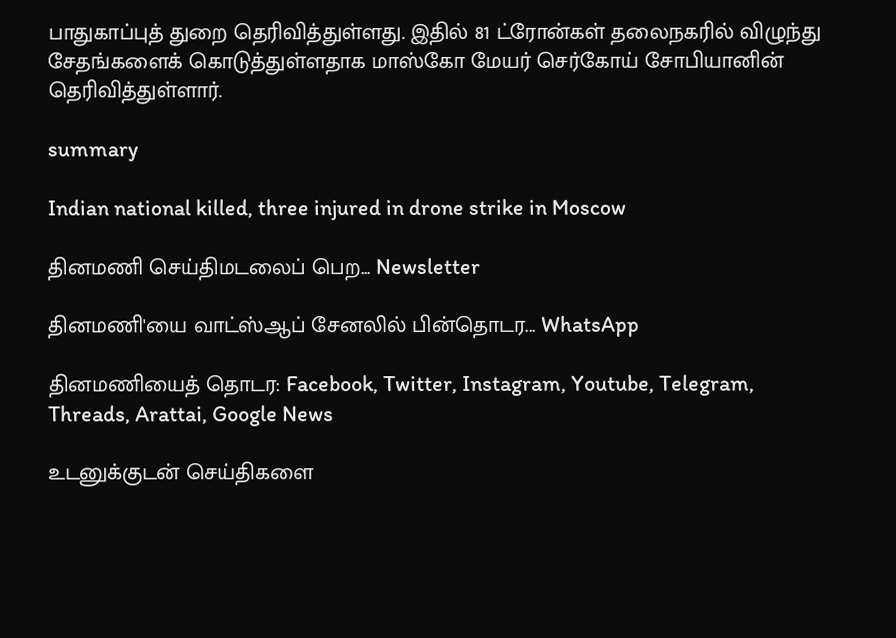பாதுகாப்புத் துறை தெரிவித்துள்ளது. இதில் 81 ட்ரோன்கள் தலைநகரில் விழுந்து சேதங்களைக் கொடுத்துள்ளதாக மாஸ்கோ மேயர் செர்கோய் சோபியானின் தெரிவித்துள்ளார்.

summary

Indian national killed, three injured in drone strike in Moscow

தினமணி செய்திமடலைப் பெற... Newsletter

தினமணி'யை வாட்ஸ்ஆப் சேனலில் பின்தொடர... WhatsApp

தினமணியைத் தொடர: Facebook, Twitter, Instagram, Youtube, Telegram, Threads, Arattai, Google News

உடனுக்குடன் செய்திகளை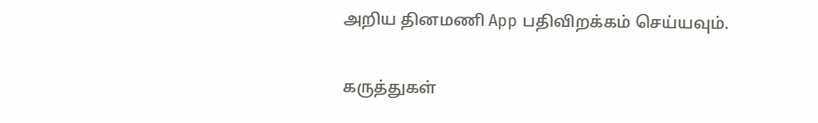அறிய தினமணி App பதிவிறக்கம் செய்யவும்.

கருத்துகள்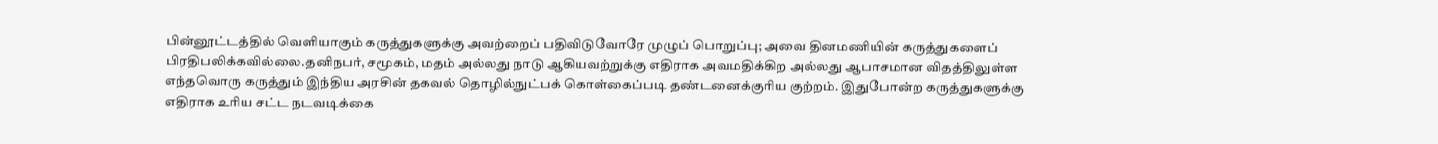பின்னூட்டத்தில் வெளியாகும் கருத்துகளுக்கு அவற்றைப் பதிவிடுவோரே முழுப் பொறுப்பு; அவை தினமணியின் கருத்துகளைப் பிரதிபலிக்கவில்லை.தனிநபர், சமூகம், மதம் அல்லது நாடு ஆகியவற்றுக்கு எதிராக அவமதிக்கிற அல்லது ஆபாசமான விதத்திலுள்ள எந்தவொரு கருத்தும் இந்திய அரசின் தகவல் தொழில்நுட்பக் கொள்கைப்படி தண்டனைக்குரிய குற்றம். இதுபோன்ற கருத்துகளுக்கு எதிராக உரிய சட்ட நடவடிக்கை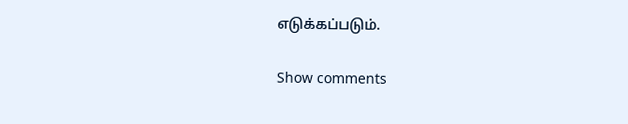எடுக்கப்படும்.

Show comments